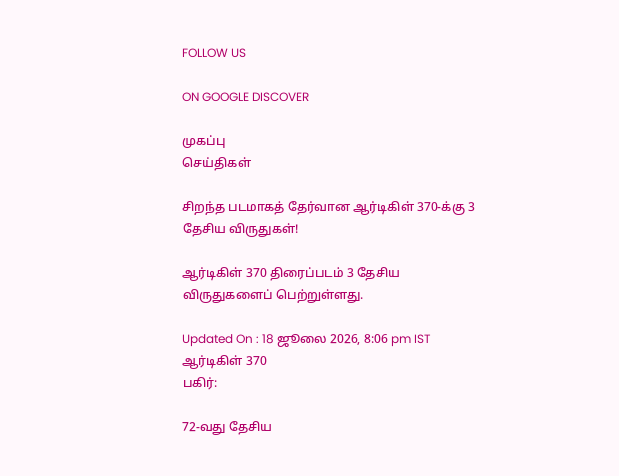FOLLOW US

ON GOOGLE DISCOVER

முகப்பு
செய்திகள்

சிறந்த படமாகத் தேர்வான ஆர்டிகிள் 370-க்கு 3 தேசிய விருதுகள்!

ஆர்டிகிள் 370 திரைப்படம் 3 தேசிய விருதுகளைப் பெற்றுள்ளது.

Updated On : 18 ஜூலை 2026, 8:06 pm IST
ஆர்டிகிள் 370
பகிர்:

72-வது தேசிய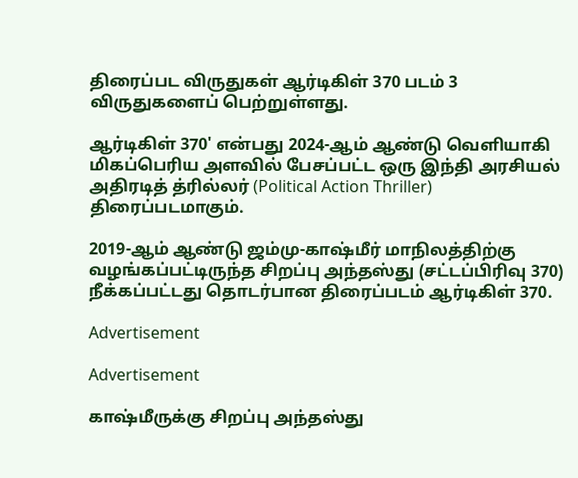திரைப்பட விருதுகள் ஆர்டிகிள் 370 படம் 3 விருதுகளைப் பெற்றுள்ளது.

ஆர்டிகிள் 370' என்பது 2024-ஆம் ஆண்டு வெளியாகி மிகப்பெரிய அளவில் பேசப்பட்ட ஒரு இந்தி அரசியல் அதிரடித் த்ரில்லர் (Political Action Thriller) திரைப்படமாகும்.

2019-ஆம் ஆண்டு ஜம்மு-காஷ்மீர் மாநிலத்திற்கு வழங்கப்பட்டிருந்த சிறப்பு அந்தஸ்து (சட்டப்பிரிவு 370) நீக்கப்பட்டது தொடர்பான திரைப்படம் ஆர்டிகிள் 370.

Advertisement

Advertisement

காஷ்மீருக்கு சிறப்பு அந்தஸ்து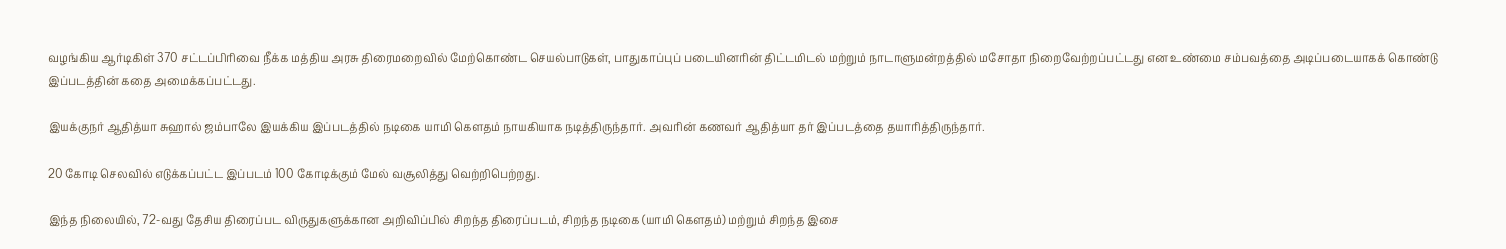வழங்கிய ஆர்டிகிள் 370 சட்டப்பிரிவை நீக்க மத்திய அரசு திரைமறைவில் மேற்கொண்ட செயல்பாடுகள், பாதுகாப்புப் படையினரின் திட்டமிடல் மற்றும் நாடாளுமன்றத்தில் மசோதா நிறைவேற்றப்பட்டது என உண்மை சம்பவத்தை அடிப்படையாகக் கொண்டு இப்படத்தின் கதை அமைக்கப்பட்டது.

இயக்குநர் ஆதித்யா சுஹால் ஜம்பாலே இயக்கிய இப்படத்தில் நடிகை யாமி கௌதம் நாயகியாக நடித்திருந்தார். அவரின் கணவர் ஆதித்யா தர் இப்படத்தை தயாரித்திருந்தார்.

20 கோடி செலவில் எடுக்கப்பட்ட இப்படம் 100 கோடிக்கும் மேல் வசூலித்து வெற்றிபெற்றது.

இந்த நிலையில், 72-வது தேசிய திரைப்பட விருதுகளுக்கான அறிவிப்பில் சிறந்த திரைப்படம், சிறந்த நடிகை (யாமி கௌதம்) மற்றும் சிறந்த இசை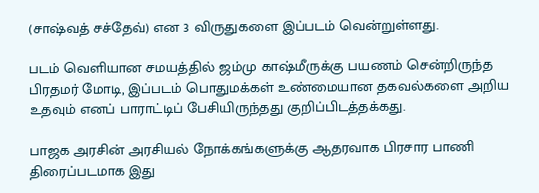(சாஷ்வத் சச்தேவ்) என 3 விருதுகளை இப்படம் வென்றுள்ளது.

படம் வெளியான சமயத்தில் ஜம்மு காஷ்மீருக்கு பயணம் சென்றிருந்த பிரதமர் மோடி, இப்படம் பொதுமக்கள் உண்மையான தகவல்களை அறிய உதவும் எனப் பாராட்டிப் பேசியிருந்தது குறிப்பிடத்தக்கது.

பாஜக அரசின் அரசியல் நோக்கங்களுக்கு ஆதரவாக பிரசார பாணி திரைப்படமாக இது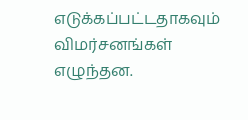எடுக்கப்பட்டதாகவும் விமர்சனங்கள் எழுந்தன.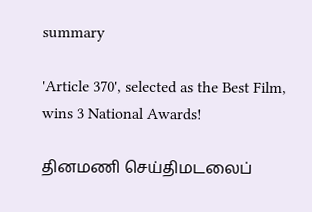summary

'Article 370', selected as the Best Film, wins 3 National Awards!

தினமணி செய்திமடலைப்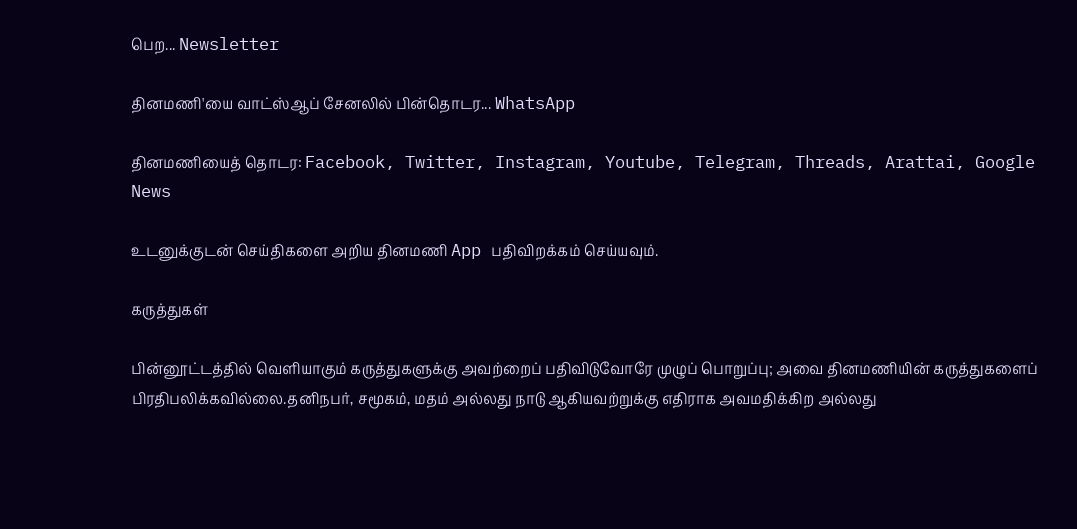பெற... Newsletter

தினமணி'யை வாட்ஸ்ஆப் சேனலில் பின்தொடர... WhatsApp

தினமணியைத் தொடர: Facebook, Twitter, Instagram, Youtube, Telegram, Threads, Arattai, Google News

உடனுக்குடன் செய்திகளை அறிய தினமணி App பதிவிறக்கம் செய்யவும்.

கருத்துகள்

பின்னூட்டத்தில் வெளியாகும் கருத்துகளுக்கு அவற்றைப் பதிவிடுவோரே முழுப் பொறுப்பு; அவை தினமணியின் கருத்துகளைப் பிரதிபலிக்கவில்லை.தனிநபர், சமூகம், மதம் அல்லது நாடு ஆகியவற்றுக்கு எதிராக அவமதிக்கிற அல்லது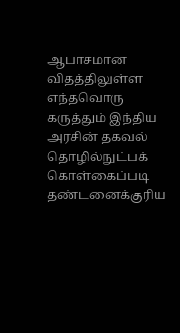ஆபாசமான விதத்திலுள்ள எந்தவொரு கருத்தும் இந்திய அரசின் தகவல் தொழில்நுட்பக் கொள்கைப்படி தண்டனைக்குரிய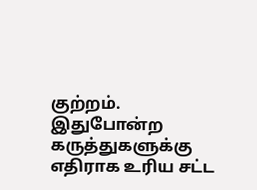குற்றம். இதுபோன்ற கருத்துகளுக்கு எதிராக உரிய சட்ட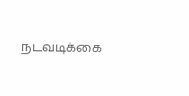நடவடிக்கை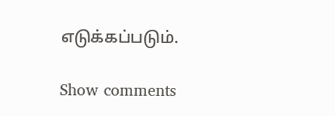எடுக்கப்படும்.

Show comments